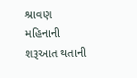શ્રાવણ મહિનાની શરૂઆત થતાની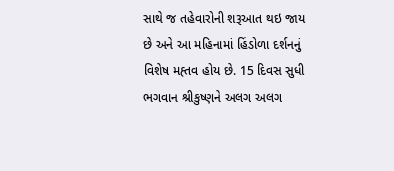સાથે જ તહેવારોની શરૂઆત થઇ જાય છે અને આ મહિનામાં હિંડોળા દર્શનનું વિશેષ મહ્તવ હોય છે. 15 દિવસ સુધી ભગવાન શ્રીકુષ્ણને અલગ અલગ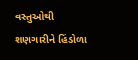વસ્તુઓથી શણગારીને હિંડોળા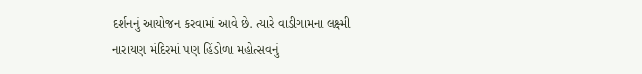દર્શનનું આયોજન કરવામાં આવે છે. ત્યારે વાડીગામના લક્ષ્મી નારાયણ મંદિરમાં પણ હિંડોળા મહોત્સવનું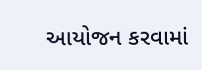આયોજન કરવામાં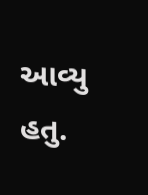આવ્યુ હતુ.